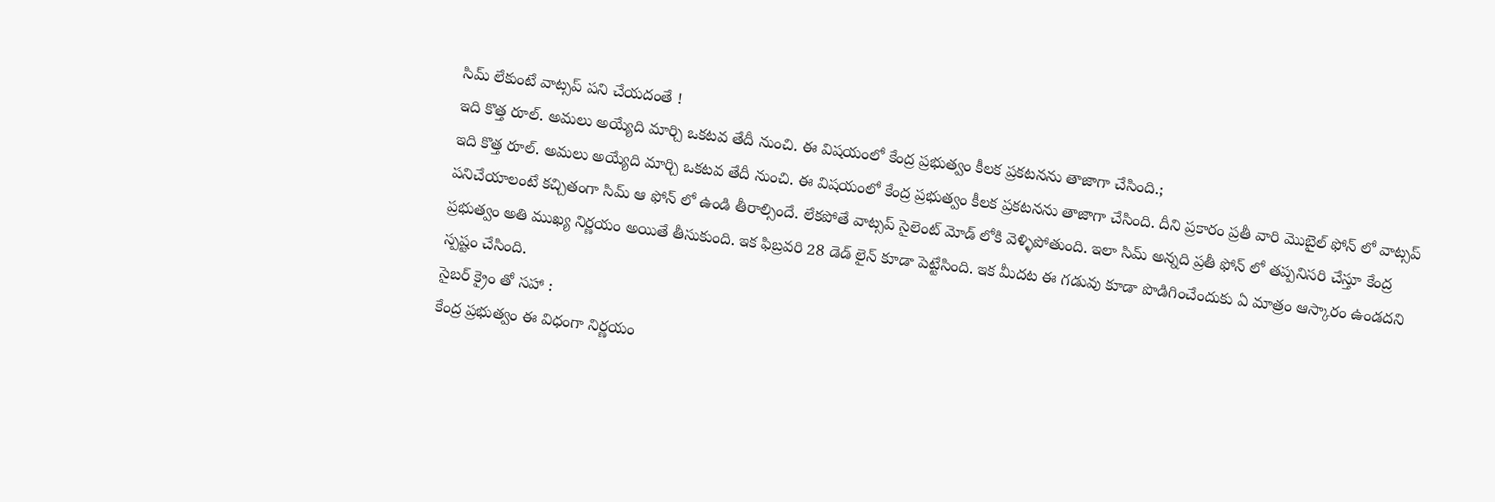సిమ్ లేకుంటే వాట్సప్ పని చేయదంతే !
ఇది కొత్త రూల్. అమలు అయ్యేది మార్చి ఒకటవ తేదీ నుంచి. ఈ విషయంలో కేంద్ర ప్రభుత్వం కీలక ప్రకటనను తాజాగా చేసింది.;
ఇది కొత్త రూల్. అమలు అయ్యేది మార్చి ఒకటవ తేదీ నుంచి. ఈ విషయంలో కేంద్ర ప్రభుత్వం కీలక ప్రకటనను తాజాగా చేసింది. దీని ప్రకారం ప్రతీ వారి మొబైల్ ఫోన్ లో వాట్సప్ పనిచేయాలంటే కచ్చితంగా సిమ్ ఆ ఫోన్ లో ఉండి తీరాల్సిందే. లేకపోతే వాట్సప్ సైలెంట్ మోడ్ లోకి వెళ్ళిపోతుంది. ఇలా సిమ్ అన్నది ప్రతీ ఫోన్ లో తప్పనిసరి చేస్తూ కేంద్ర ప్రభుత్వం అతి ముఖ్య నిర్ణయం అయితే తీసుకుంది. ఇక ఫిబ్రవరి 28 డెడ్ లైన్ కూడా పెట్టేసింది. ఇక మీదట ఈ గడువు కూడా పొడిగించేందుకు ఏ మాత్రం ఆస్కారం ఉండదని స్పష్టం చేసింది.
సైబర్ క్రైం తో సహా :
కేంద్ర ప్రభుత్వం ఈ విధంగా నిర్ణయం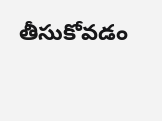తీసుకోవడం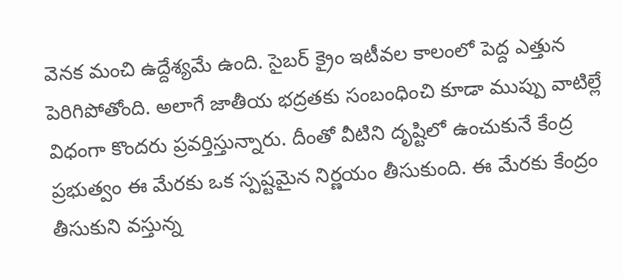వెనక మంచి ఉద్దేశ్యమే ఉంది. సైబర్ క్రైం ఇటీవల కాలంలో పెద్ద ఎత్తున పెరిగిపోతోంది. అలాగే జాతీయ భద్రతకు సంబంధించి కూడా ముప్పు వాటిల్లే విధంగా కొందరు ప్రవర్తిస్తున్నారు. దీంతో వీటిని దృష్టిలో ఉంచుకునే కేంద్ర ప్రభుత్వం ఈ మేరకు ఒక స్పష్టమైన నిర్ణయం తీసుకుంది. ఈ మేరకు కేంద్రం తీసుకుని వస్తున్న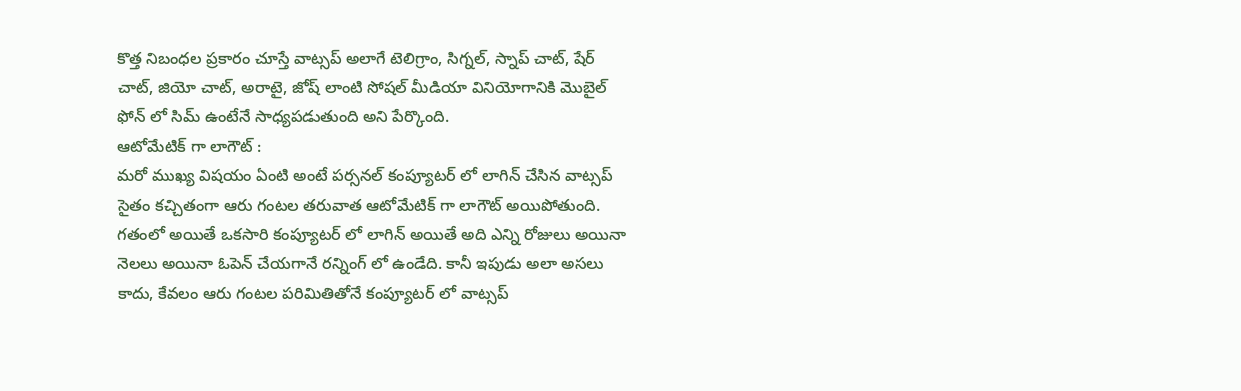కొత్త నిబంధల ప్రకారం చూస్తే వాట్సప్ అలాగే టెలిగ్రాం, సిగ్నల్, స్నాప్ చాట్, షేర్ చాట్, జియో చాట్, అరాటై, జోష్ లాంటి సోషల్ మీడియా వినియోగానికి మొబైల్ ఫోన్ లో సిమ్ ఉంటేనే సాధ్యపడుతుంది అని పేర్కొంది.
ఆటోమేటిక్ గా లాగౌట్ :
మరో ముఖ్య విషయం ఏంటి అంటే పర్సనల్ కంప్యూటర్ లో లాగిన్ చేసిన వాట్సప్ సైతం కచ్చితంగా ఆరు గంటల తరువాత ఆటోమేటిక్ గా లాగౌట్ అయిపోతుంది. గతంలో అయితే ఒకసారి కంప్యూటర్ లో లాగిన్ అయితే అది ఎన్ని రోజులు అయినా నెలలు అయినా ఓపెన్ చేయగానే రన్నింగ్ లో ఉండేది. కానీ ఇపుడు అలా అసలు కాదు, కేవలం ఆరు గంటల పరిమితితోనే కంప్యూటర్ లో వాట్సప్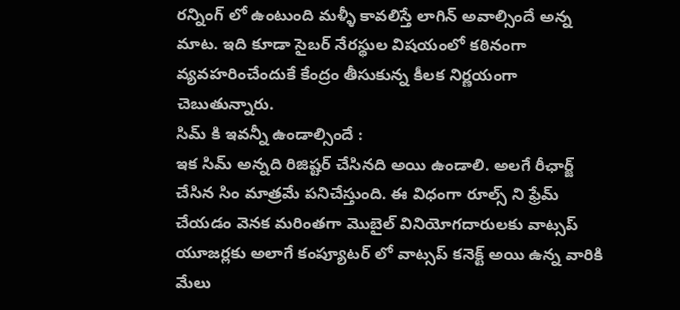రన్నింగ్ లో ఉంటుంది మళ్ళీ కావలిస్తే లాగిన్ అవాల్సిందే అన్న మాట. ఇది కూడా సైబర్ నేరస్థుల విషయంలో కఠినంగా వ్యవహరించేందుకే కేంద్రం తీసుకున్న కీలక నిర్ణయంగా చెబుతున్నారు.
సిమ్ కి ఇవన్నీ ఉండాల్సిందే :
ఇక సిమ్ అన్నది రిజిష్టర్ చేసినది అయి ఉండాలి. అలగే రీఛార్జ్ చేసిన సిం మాత్రమే పనిచేస్తుంది. ఈ విధంగా రూల్స్ ని ఫ్రేమ్ చేయడం వెనక మరింతగా మొబైల్ వినియోగదారులకు వాట్సప్ యూజర్లకు అలాగే కంప్యూటర్ లో వాట్సప్ కనెక్ట్ అయి ఉన్న వారికి మేలు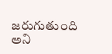జరుగుతుంది అని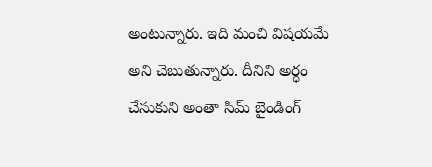అంటున్నారు. ఇది మంచి విషయమే అని చెబుతున్నారు. దీనిని అర్ధం చేసుకుని అంతా సిమ్ బైండింగ్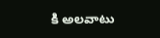కి అలవాటు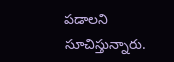పడాలని సూచిస్తున్నారు.